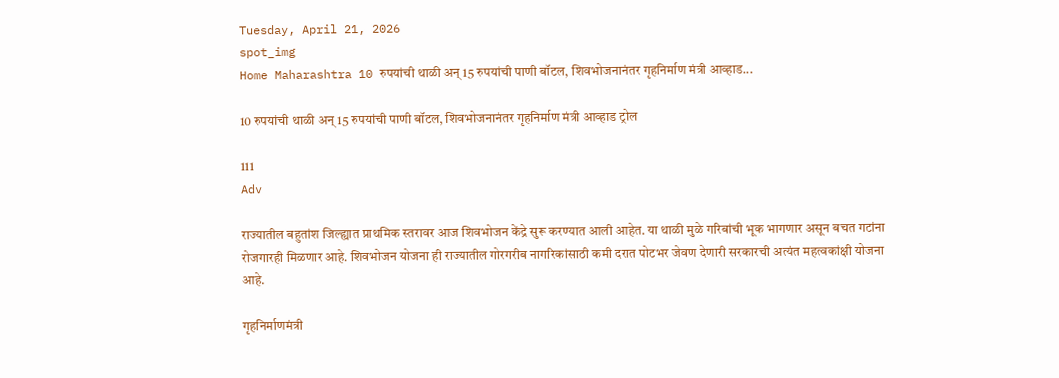Tuesday, April 21, 2026
spot_img
Home Maharashtra 10 रुपयांची थाळी अन् 15 रुपयांची पाणी बॉटल, शिवभोजनानंतर गृहनिर्माण मंत्री आव्हाड...

10 रुपयांची थाळी अन् 15 रुपयांची पाणी बॉटल, शिवभोजनानंतर गृहनिर्माण मंत्री आव्हाड ट्रोल

111
Adv

राज्यातील बहुतांश जिल्ह्यात प्राथमिक स्तरावर आज शिवभोजन केंद्रे सुरू करण्यात आली आहेत. या थाळी मुळे गरिबांची भूक भागणार असून बचत गटांना रोजगारही मिळणार आहे. शिवभोजन योजना ही राज्यातील गोरगरीब नागरिकांसाठी कमी दरात पोटभर जेवण देणारी सरकारची अत्यंत महत्वकांक्षी योजना आहे.

गृहनिर्माणमंत्री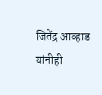जितेंद्र आव्हाड यांनीही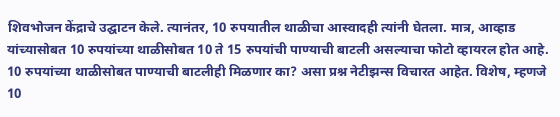शिवभोजन केंद्राचे उद्घाटन केले. त्यानंतर, 10 रुपयातील थाळीचा आस्वादही त्यांनी घेतला. मात्र, आव्हाड यांच्यासोबत 10 रुपयांच्या थाळीसोबत 10 ते 15 रुपयांची पाण्याची बाटली असल्याचा फोटो व्हायरल होत आहे. 10 रुपयांच्या थाळीसोबत पाण्याची बाटलीही मिळणार का? असा प्रश्न नेटीझन्स विचारत आहेत. विशेष, म्हणजे 10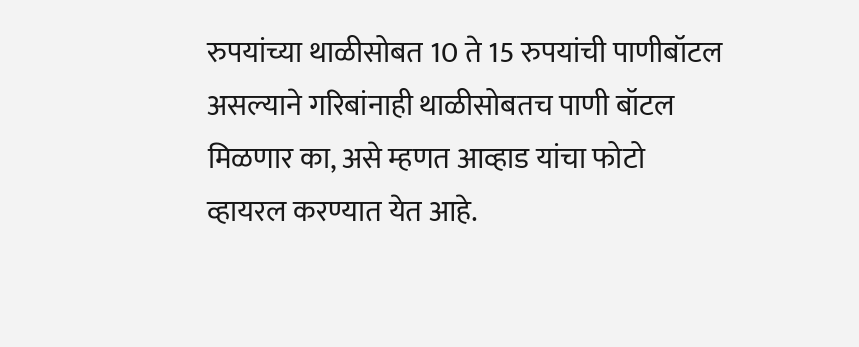रुपयांच्या थाळीसोबत 10 ते 15 रुपयांची पाणीबॉटल असल्याने गरिबांनाही थाळीसोबतच पाणी बॉटल मिळणार का, असे म्हणत आव्हाड यांचा फोटो व्हायरल करण्यात येत आहे.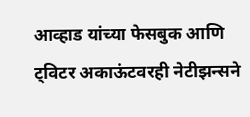आव्हाड यांच्या फेसबुक आणि ट्विटर अकाऊंटवरही नेटीझन्सने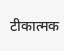टीकात्मक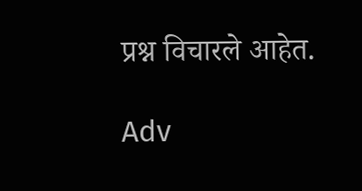प्रश्न विचारले आहेत.

Adv